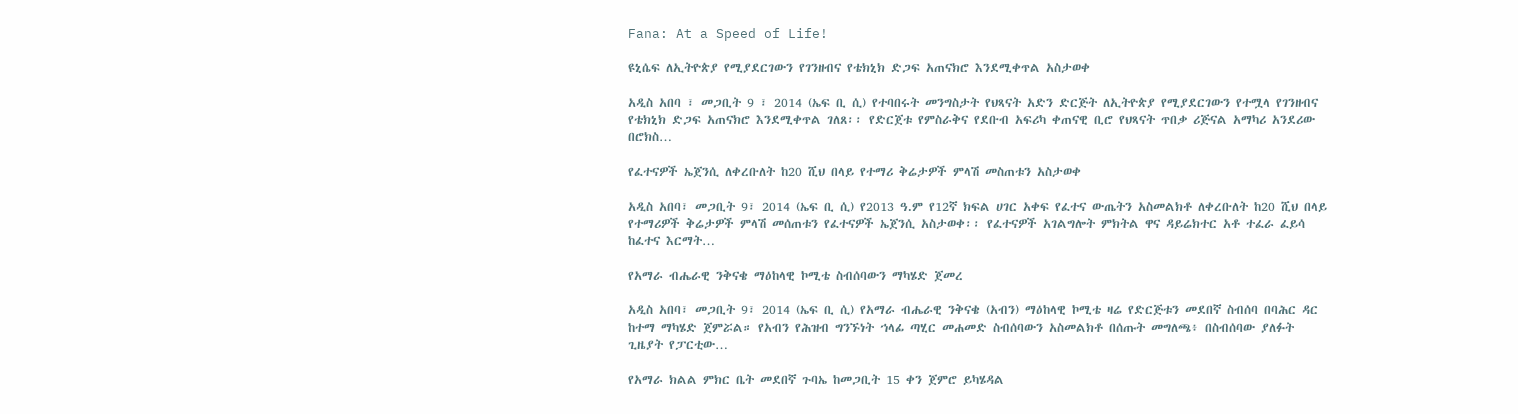Fana: At a Speed of Life!

ዩኒሴፍ ለኢትዮጵያ የሚያደርገውን የገንዘብና የቴክኒክ ድጋፍ አጠናክሮ እንደሚቀጥል አስታወቀ

አዲስ አበባ ፣ መጋቢት 9 ፣ 2014 (ኤፍ ቢ ሲ) የተባበሩት መንግስታት የህጻናት አድን ድርጅት ለኢትዮጵያ የሚያደርገውን የተሟላ የገንዘብና የቴክኒክ ድጋፍ አጠናክሮ እንደሚቀጥል ገለጸ፡፡ የድርጀቱ የምስራቅና የደቡብ አፍሪካ ቀጠናዊ ቢሮ የህጻናት ጥበቃ ሪጅናል አማካሪ አንደሪው በሮክስ…

የፈተናዎች ኤጀንሲ ለቀረቡለት ከ20 ሺህ በላይ የተማሪ ቅሬታዎች ምላሽ መስጠቱን አስታወቀ

አዲስ አበባ፣ መጋቢት 9፣ 2014 (ኤፍ ቢ ሲ) የ2013 ዓ.ም የ12ኛ ክፍል ሀገር አቀፍ የፈተና ውጤትን አስመልክቶ ለቀረቡለት ከ20 ሺህ በላይ የተማሪዎች ቅሬታዎች ምላሽ መሰጠቱን የፈተናዎች ኤጀንሲ አስታወቀ፡፡ የፈተናዎች አገልግሎት ምክትል ዋና ዳይሬክተር አቶ ተፈራ ፈይሳ ከፈተና እርማት…

የአማራ ብሔራዊ ንቅናቄ ማዕከላዊ ኮሚቴ ስብሰባውን ማካሄድ ጀመረ

አዲስ አበባ፣ መጋቢት 9፣ 2014 (ኤፍ ቢ ሲ) የአማራ ብሔራዊ ንቅናቄ (አብን) ማዕከላዊ ኮሚቴ ዛሬ የድርጅቱን መደበኛ ስብሰባ በባሕር ዳር ከተማ ማካሄድ ጀምሯል። የአብን የሕዝብ ግንኙነት ኀላፊ ጣሂር መሐመድ ስብሰባውን አስመልክቶ በሰጡት መግለጫ፥ በስብሰባው ያለፉት ጊዜያት የፓርቲው…

የአማራ ክልል ምክር ቤት መደበኛ ጉባኤ ከመጋቢት 15 ቀን ጀምሮ ይካሄዳል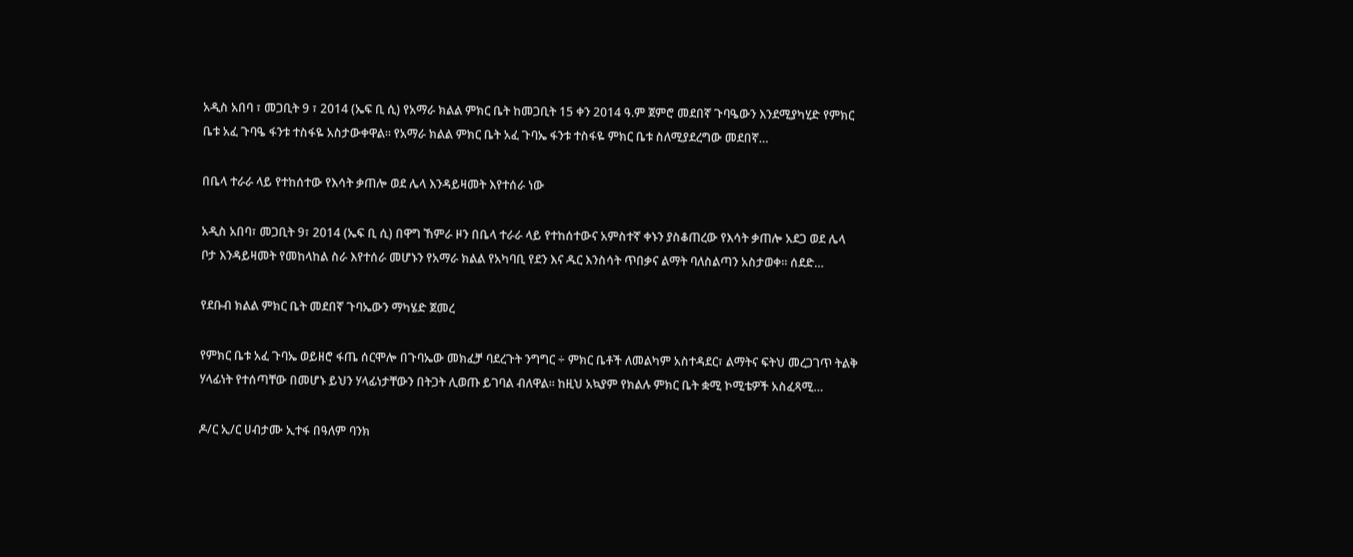አዲስ አበባ ፣ መጋቢት 9 ፣ 2014 (ኤፍ ቢ ሲ) የአማራ ክልል ምክር ቤት ከመጋቢት 15 ቀን 2014 ዓ.ም ጀምሮ መደበኛ ጉባዔውን እንደሚያካሂድ የምክር ቤቱ አፈ ጉባዔ ፋንቱ ተስፋዬ አስታውቀዋል። የአማራ ክልል ምክር ቤት አፈ ጉባኤ ፋንቱ ተስፋዬ ምክር ቤቱ ስለሚያደረግው መደበኛ…

በቤላ ተራራ ላይ የተከሰተው የእሳት ቃጠሎ ወደ ሌላ እንዳይዛመት እየተሰራ ነው

አዲስ አበባ፣ መጋቢት 9፣ 2014 (ኤፍ ቢ ሲ) በዋግ ኸምራ ዞን በቤላ ተራራ ላይ የተከሰተውና አምስተኛ ቀኑን ያስቆጠረው የእሳት ቃጠሎ አደጋ ወደ ሌላ ቦታ እንዳይዛመት የመከላከል ስራ እየተሰራ መሆኑን የአማራ ክልል የአካባቢ የደን እና ዱር እንስሳት ጥበቃና ልማት ባለስልጣን አስታወቀ፡፡ ሰደድ…

የደቡብ ክልል ምክር ቤት መደበኛ ጉባኤውን ማካሄድ ጀመረ

የምክር ቤቱ አፈ ጉባኤ ወይዘሮ ፋጤ ሰርሞሎ በጉባኤው መክፈቻ ባደረጉት ንግግር ÷ ምክር ቤቶች ለመልካም አስተዳደር፣ ልማትና ፍትህ መረጋገጥ ትልቅ ሃላፊነት የተሰጣቸው በመሆኑ ይህን ሃላፊነታቸውን በትጋት ሊወጡ ይገባል ብለዋል። ከዚህ አኳያም የክልሉ ምክር ቤት ቋሚ ኮሚቴዎች አስፈጻሚ…

ዶ/ር ኢ/ር ሀብታሙ ኢተፋ በዓለም ባንክ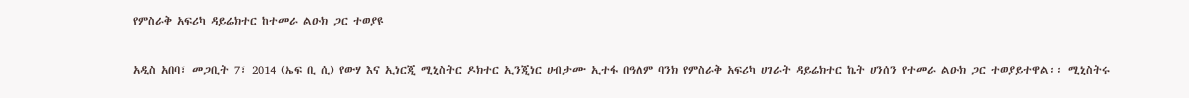የምስራቅ አፍሪካ ዳይሬክተር ከተመራ ልዑክ ጋር ተወያዩ

አዲስ አበባ፣ መጋቢት 7፣ 2014 (ኤፍ ቢ ሲ) የውሃ እና ኢነርጂ ሚኒስትር ዶክተር ኢንጂነር ሀብታሙ ኢተፋ በዓለም ባንክ የምስራቅ አፍሪካ ሀገራት ዳይሬክተር ኬት ሀንሰን የተመራ ልዑክ ጋር ተወያይተዋል፡፡ ሚኒስትሩ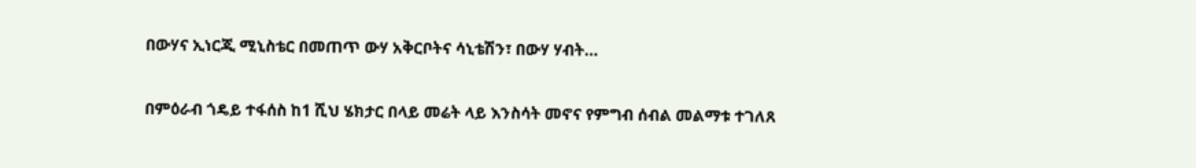በውሃና ኢነርጂ ሚኒስቴር በመጠጥ ውሃ አቅርቦትና ሳኒቴሽን፣ በውሃ ሃብት…

በምዕራብ ጎዴይ ተፋሰስ ከ1 ሺህ ሄክታር በላይ መሬት ላይ እንስሳት መኖና የምግብ ሰብል መልማቱ ተገለጸ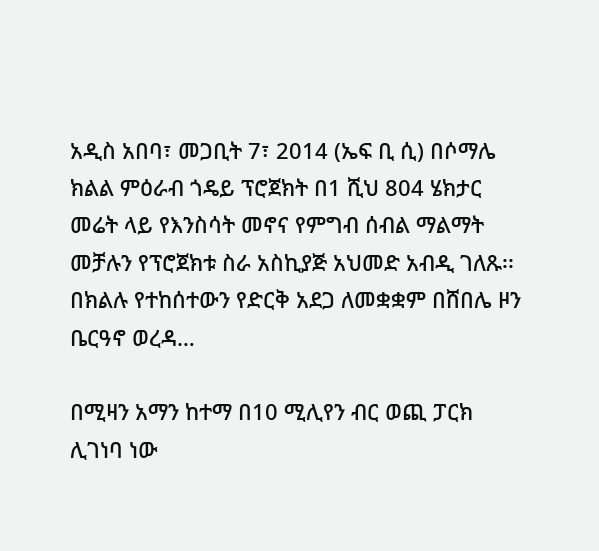አዲስ አበባ፣ መጋቢት 7፣ 2014 (ኤፍ ቢ ሲ) በሶማሌ ክልል ምዕራብ ጎዴይ ፕሮጀክት በ1 ሺህ 804 ሄክታር መሬት ላይ የእንስሳት መኖና የምግብ ሰብል ማልማት መቻሉን የፕሮጀክቱ ስራ አስኪያጅ አህመድ አብዲ ገለጹ፡፡ በክልሉ የተከሰተውን የድርቅ አደጋ ለመቋቋም በሸበሌ ዞን ቤርዓኖ ወረዳ…

በሚዛን አማን ከተማ በ10 ሚሊየን ብር ወጪ ፓርክ ሊገነባ ነው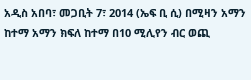አዲስ አበባ፣ መጋቢት 7፣ 2014 (ኤፍ ቢ ሲ) በሚዛን አማን ከተማ አማን ክፍለ ከተማ በ10 ሚሊየን ብር ወጪ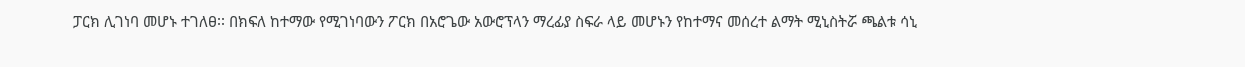ፓርክ ሊገነባ መሆኑ ተገለፀ፡፡ በክፍለ ከተማው የሚገነባውን ፖርክ በአሮጌው አውሮፕላን ማረፊያ ስፍራ ላይ መሆኑን የከተማና መሰረተ ልማት ሚኒስትሯ ጫልቱ ሳኒ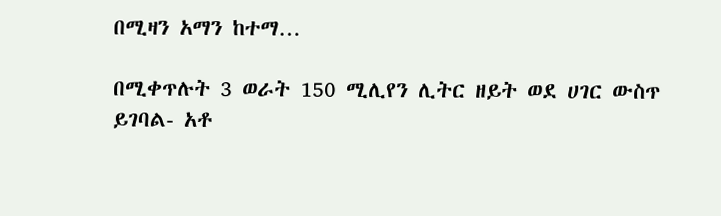በሚዛን አማን ከተማ…

በሚቀጥሉት 3 ወራት 150 ሚሊየን ሊትር ዘይት ወደ ሀገር ውስጥ ይገባል- አቶ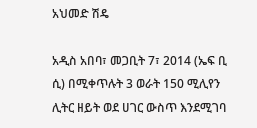አህመድ ሽዴ

አዲስ አበባ፣ መጋቢት 7፣ 2014 (ኤፍ ቢ ሲ) በሚቀጥሉት 3 ወራት 150 ሚሊየን ሊትር ዘይት ወደ ሀገር ውስጥ እንደሚገባ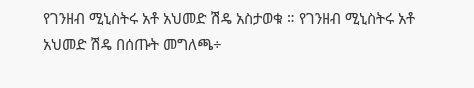የገንዘብ ሚኒስትሩ አቶ አህመድ ሽዴ አስታወቁ ። የገንዘብ ሚኒስትሩ አቶ አህመድ ሽዴ በሰጡት መግለጫ÷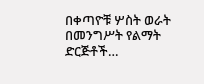በቀጣዮቹ ሦስት ወራት በመንግሥት የልማት ድርጅቶች…